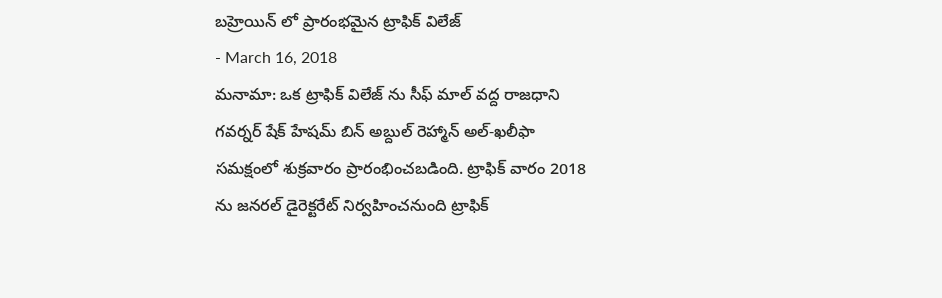బహ్రెయిన్ లో ప్రారంభమైన ట్రాఫిక్ విలేజ్
- March 16, 2018
మనామా: ఒక ట్రాఫిక్ విలేజ్ ను సీఫ్ మాల్ వద్ద రాజధాని గవర్నర్ షేక్ హేషమ్ బిన్ అబ్దుల్ రెహ్మాన్ అల్-ఖలీఫా సమక్షంలో శుక్రవారం ప్రారంభించబడింది. ట్రాఫిక్ వారం 2018 ను జనరల్ డైరెక్టరేట్ నిర్వహించనుంది ట్రాఫిక్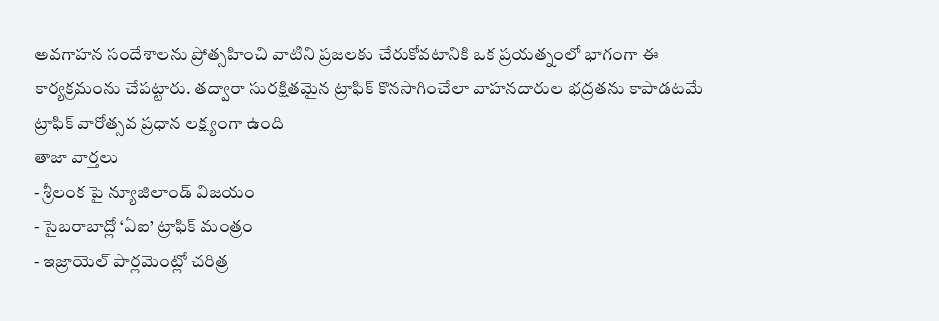అవగాహన సందేశాలను ప్రోత్సహించి వాటిని ప్రజలకు చేరుకోవటానికి ఒక ప్రయత్నంలో భాగంగా ఈ కార్యక్రమంను చేపట్టారు. తద్వారా సురక్షితమైన ట్రాఫిక్ కొనసాగించేలా వాహనదారుల భద్రతను కాపాడటమే ట్రాఫిక్ వారోత్సవ ప్రధాన లక్ష్యంగా ఉంది
తాజా వార్తలు
- శ్రీలంక పై న్యూజిలాండ్ విజయం
- సైబరాబాద్లో ‘ఏఐ’ ట్రాఫిక్ మంత్రం
- ఇజ్రాయెల్ పార్లమెంట్లో చరిత్ర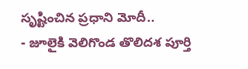సృష్టించిన ప్రధాని మోదీ..
- జూలైకి వెలిగొండ తొలిదశ పూర్తి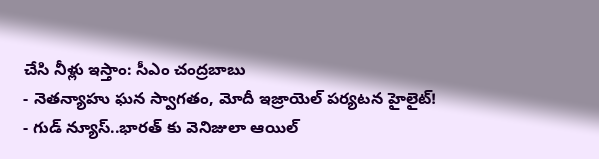చేసి నీళ్లు ఇస్తాం: సీఎం చంద్రబాబు
- నెతన్యాహు ఘన స్వాగతం, మోదీ ఇజ్రాయెల్ పర్యటన హైలైట్!
- గుడ్ న్యూస్..భారత్ కు వెనిజులా ఆయిల్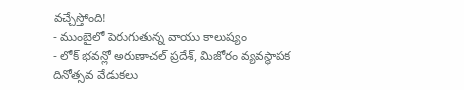వచ్చేస్తోంది!
- ముంబైలో పెరుగుతున్న వాయు కాలుష్యం
- లోక్ భవన్లో అరుణాచల్ ప్రదేశ్, మిజోరం వ్యవస్థాపక దినోత్సవ వేడుకలు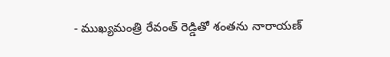- ముఖ్యమంత్రి రేవంత్ రెడ్డితో శంతను నారాయణ్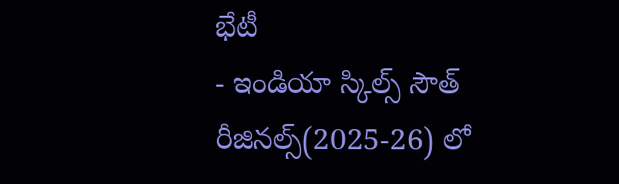భేటీ
- ఇండియా స్కిల్స్ సౌత్ రీజినల్స్(2025-26) లో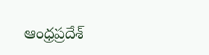ఆంధ్రప్రదేశ్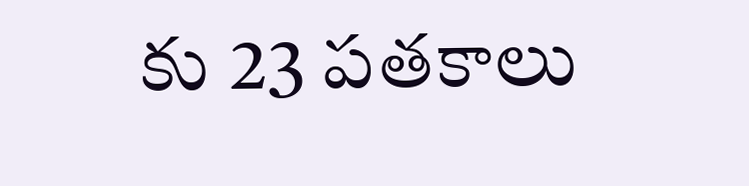కు 23 పతకాలు